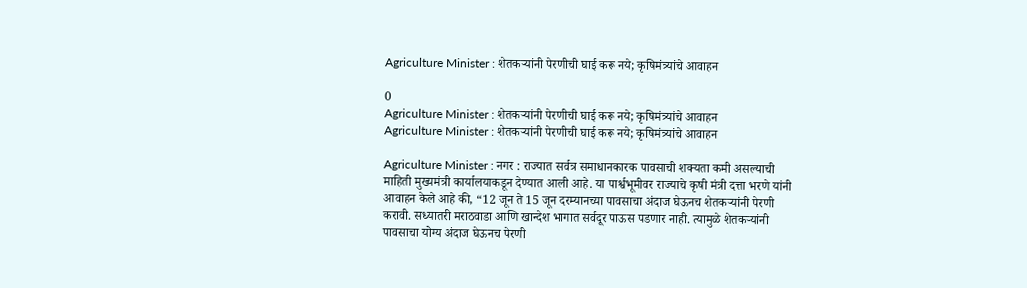Agriculture Minister : शेतकऱ्यांनी पेरणीची घाई करू नये; कृषिमंत्र्यांचे आवाहन

0
Agriculture Minister : शेतकऱ्यांनी पेरणीची घाई करू नये; कृषिमंत्र्यांचे आवाहन
Agriculture Minister : शेतकऱ्यांनी पेरणीची घाई करू नये; कृषिमंत्र्यांचे आवाहन

Agriculture Minister : नगर : राज्यात सर्वत्र समाधानकारक पावसाची शक्यता कमी असल्याची माहिती मुख्यमंत्री कार्यालयाकडून देण्यात आली आहे. या पार्श्वभूमीवर राज्याचे कृषी मंत्री दत्ता भरणे यांनी आवाहन केले आहे की, “12 जून ते 15 जून दरम्यानच्या पावसाचा अंदाज घेऊनच शेतकऱ्यांनी पेरणी करावी. सध्यातरी मराठवाडा आणि खान्देश भागात सर्वदूर पाऊस पडणार नाही. त्यामुळे शेतकऱ्यांनी पावसाचा योग्य अंदाज घेऊनच पेरणी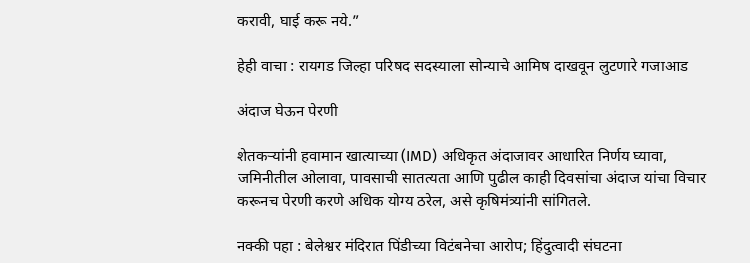करावी, घाई करू नये.”

हेही वाचा : रायगड जिल्हा परिषद सदस्याला सोन्याचे आमिष दाखवून लुटणारे गजाआड

अंदाज घेऊन पेरणी

शेतकऱ्यांनी हवामान खात्याच्या (IMD) अधिकृत अंदाजावर आधारित निर्णय घ्यावा, जमिनीतील ओलावा, पावसाची सातत्यता आणि पुढील काही दिवसांचा अंदाज यांचा विचार करूनच पेरणी करणे अधिक योग्य ठरेल, असे कृषिमंत्र्यांनी सांगितले.

नक्की पहा : बेलेश्वर मंदिरात पिंडीच्या विटंबनेचा आरोप; हिंदुत्वादी संघटना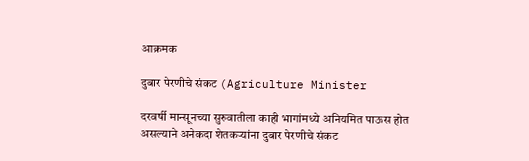आक्रमक

दुबार पेरणीचे संकट (Agriculture Minister

दरवर्षी मान्सूनच्या सुरुवातीला काही भागांमध्ये अनियमित पाऊस होत असल्याने अनेकदा शेतकऱ्यांना दुबार पेरणीचे संकट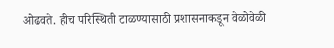ओढवते. हीच परिस्थिती टाळण्यासाठी प्रशासनाकडून वेळोवेळी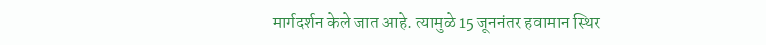मार्गदर्शन केले जात आहे. त्यामुळे 15 जूननंतर हवामान स्थिर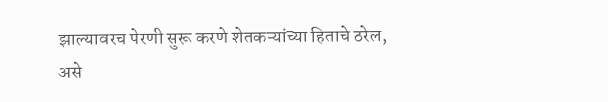झाल्यावरच पेरणी सुरू करणे शेतकऱ्यांच्या हिताचे ठरेल, असे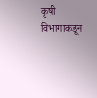कृषी विभागाकडून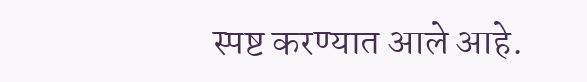स्पष्ट करण्यात आले आहे.